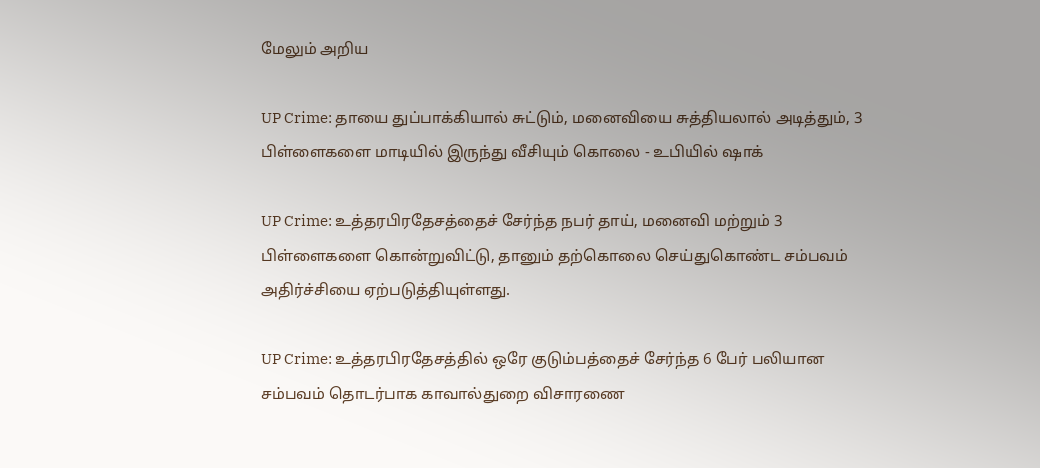மேலும் அறிய

UP Crime: தாயை துப்பாக்கியால் சுட்டும், மனைவியை சுத்தியலால் அடித்தும், 3 பிள்ளைகளை மாடியில் இருந்து வீசியும் கொலை - உபியில் ஷாக்

UP Crime: உத்தரபிரதேசத்தைச் சேர்ந்த நபர் தாய், மனைவி மற்றும் 3 பிள்ளைகளை கொன்றுவிட்டு, தானும் தற்கொலை செய்துகொண்ட சம்பவம் அதிர்ச்சியை ஏற்படுத்தியுள்ளது.

UP Crime: உத்தரபிரதேசத்தில் ஒரே குடும்பத்தைச் சேர்ந்த 6 பேர் பலியான சம்பவம் தொடர்பாக காவால்துறை விசாரணை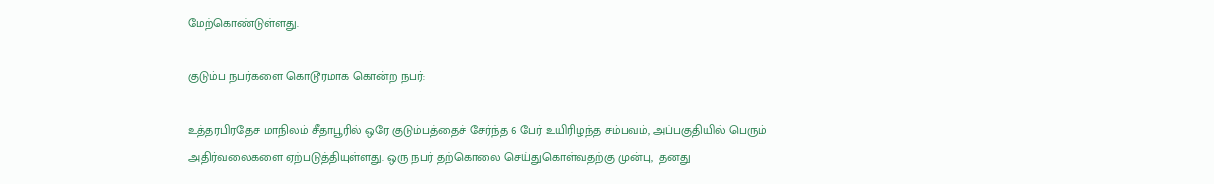மேற்கொண்டுள்ளது.

குடும்ப நபர்களை கொடூரமாக கொன்ற நபர்:

உத்தரபிரதேச மாநிலம் சீதாபூரில் ஒரே குடும்பத்தைச் சேர்ந்த 6 பேர் உயிரிழந்த சம்பவம், அப்பகுதியில் பெரும் அதிர்வலைகளை ஏற்படுத்தியுள்ளது. ஒரு நபர் தற்கொலை செய்துகொள்வதற்கு முன்பு,  தனது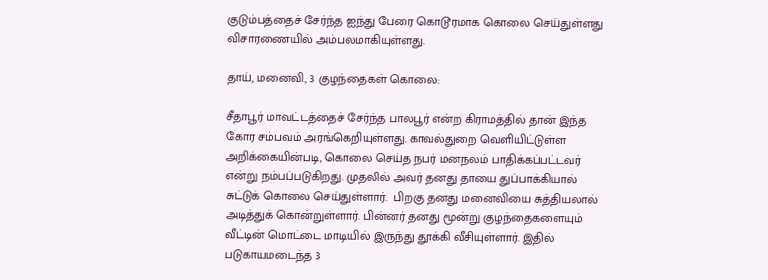குடும்பத்தைச் சேர்ந்த ஐந்து பேரை கொடூரமாக கொலை செய்துள்ளது விசாரணையில் அம்பலமாகியுள்ளது.

தாய், மனைவி, 3 குழந்தைகள் கொலை:

சீதாபூர் மாவட்டத்தைச் சேர்ந்த பாலபூர் என்ற கிராமத்தில் தான் இந்த கோர சம்பவம் அரங்கெறியுள்ளது. காவல்துறை வெளியிட்டுள்ள அறிக்கையின்படி, கொலை செய்த நபர் மனநலம் பாதிக்கப்பட்டவர் என்று நம்பப்படுகிறது. முதலில் அவர் தனது தாயை துப்பாக்கியால் சுட்டுக் கொலை செய்துள்ளார்.  பிறகு தனது மனைவியை சுத்தியலால் அடித்துக் கொன்றுள்ளார். பின்னர் தனது மூன்று குழந்தைகளையும் வீட்டின் மொட்டை மாடியில் இருந்து தூக்கி வீசியுள்ளார். இதில் படுகாயமடைந்த 3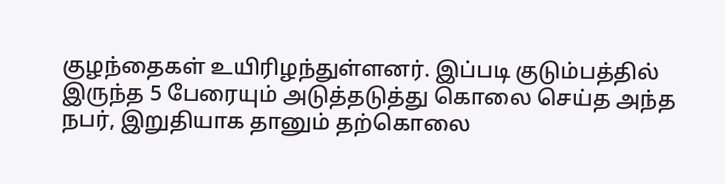குழந்தைகள் உயிரிழந்துள்ளனர். இப்படி குடும்பத்தில் இருந்த 5 பேரையும் அடுத்தடுத்து கொலை செய்த அந்த நபர், இறுதியாக தானும் தற்கொலை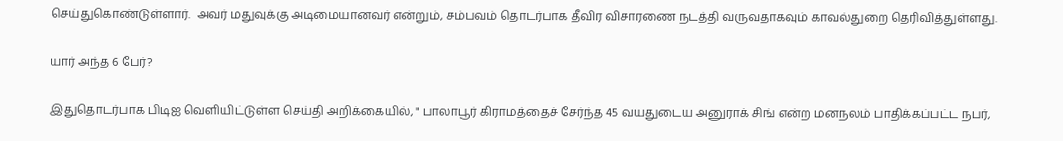செய்துகொண்டுள்ளார்.  அவர் மதுவுக்கு அடிமையானவர் என்றும், சம்பவம் தொடர்பாக தீவிர விசாரணை நடத்தி வருவதாகவும் காவல்துறை தெரிவித்துள்ளது.

யார் அந்த 6 பேர்?

இதுதொடர்பாக பிடிஐ வெளியிட்டுள்ள செய்தி அறிக்கையில், " பாலாபூர் கிராமத்தைச் சேர்ந்த 45 வயதுடைய அனுராக் சிங் என்ற மனநலம் பாதிக்கப்பட்ட நபர்,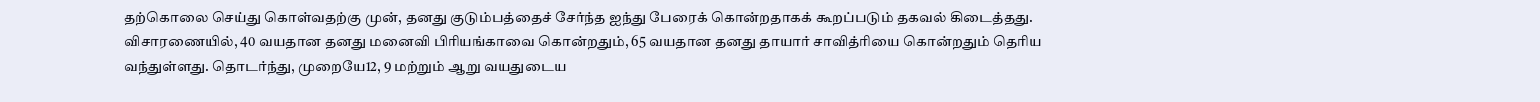தற்கொலை செய்து கொள்வதற்கு முன், தனது குடும்பத்தைச் சேர்ந்த ஐந்து பேரைக் கொன்றதாகக் கூறப்படும் தகவல் கிடைத்தது. விசாரணையில், 40 வயதான தனது மனைவி பிரியங்காவை கொன்றதும், 65 வயதான தனது தாயார் சாவித்ரியை கொன்றதும் தெரிய வந்துள்ளது. தொடர்ந்து, முறையே12, 9 மற்றும் ஆறு வயதுடைய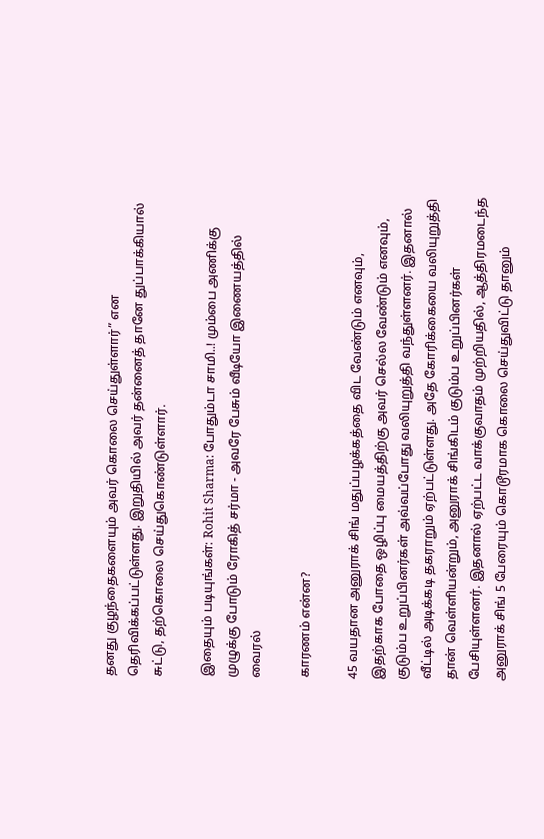தனது குழந்தைகளையும் அவர் கொலை செய்துள்ளார்” என தெரிவிக்கப்பட்டுள்ளது. இறுதியில் அவர் தன்னைத் தானே துப்பாக்கியால் சுட்டு, தற்கொலை செய்துகொண்டுள்ளார்.

இதையும் படியுங்கள்: Rohit Sharma: போதும்டா சாமி..! மும்பை அணிக்கு முழுக்கு போடும் ரோகித் சர்மா - அவரே பேசும் வீடியோ இணையத்தில் வைரல்

காரணம் என்ன?

45 வயதான அனுராக் சிங் மதுப்பழக்கத்தை விட வேண்டும் எனவும், இதற்காக போதை ஒழிப்பு மையத்திற்கு அவர் செல்ல வேண்டும் எனவும், குடும்ப உறுப்பினர்கள் அவ்வப்போது வலியுறுத்தி வந்துள்ளனர். இதனால் வீட்டில் அடிக்கடி தகராறும் ஏற்பட்டுள்ளது. அதே கோரிக்கையை வலியுறுத்தி  தான் வெள்ளியன்றும், அனுராக் சிங்கிடம் குடும்ப உறுப்பினர்கள் பேசியுள்ளனர். இதனால் ஏற்பட்ட வாக்குவாதம் முற்றியதில், ஆத்திரமடைந்த அனுராக் சிங் 5 பேரையும் கொடூரமாக கொலை செய்துவிட்டு தானும்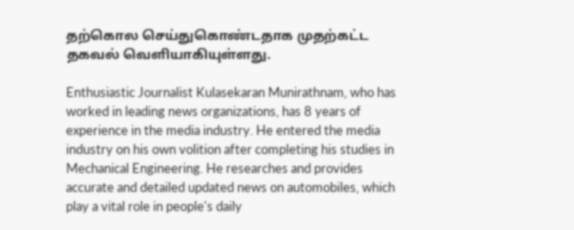தற்கொல செய்துகொண்டதாக முதற்கட்ட தகவல் வெளியாகியுள்ளது.

Enthusiastic Journalist Kulasekaran Munirathnam, who has worked in leading news organizations, has 8 years of experience in the media industry. He entered the media industry on his own volition after completing his studies in Mechanical Engineering. He researches and provides accurate and detailed updated news on automobiles, which play a vital role in people's daily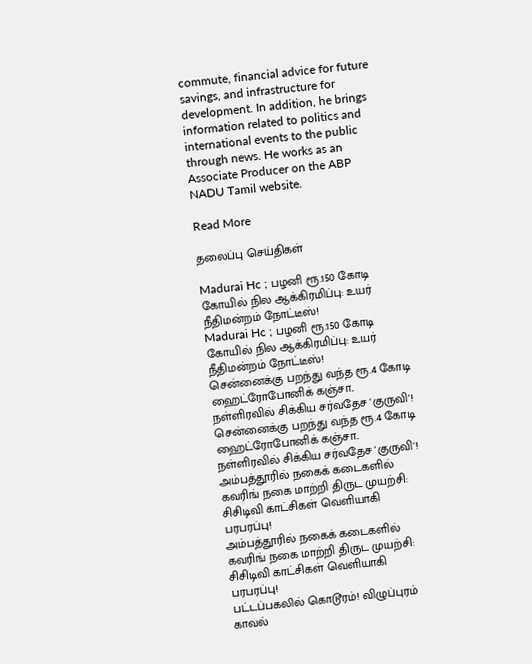commute, financial advice for future savings, and infrastructure for development. In addition, he brings information related to politics and international events to the public through news. He works as an Associate Producer on the ABP NADU Tamil website.

Read More

தலைப்பு செய்திகள்

Madurai Hc ; பழனி ரூ.150 கோடி கோயில் நில ஆக்கிரமிப்பு: உயர் நீதிமன்றம் நோட்டீஸ்!
Madurai Hc ; பழனி ரூ.150 கோடி கோயில் நில ஆக்கிரமிப்பு: உயர் நீதிமன்றம் நோட்டீஸ்!
சென்னைக்கு பறந்து வந்த ரூ.4 கோடி ஹைட்ரோபோனிக் கஞ்சா.. நள்ளிரவில் சிக்கிய சர்வதேச 'குருவி'!
சென்னைக்கு பறந்து வந்த ரூ.4 கோடி ஹைட்ரோபோனிக் கஞ்சா.. நள்ளிரவில் சிக்கிய சர்வதேச 'குருவி'!
அம்பத்தூரில் நகைக் கடைகளில் கவரிங் நகை மாற்றி திருட முயற்சி: சிசிடிவி காட்சிகள் வெளியாகி பரபரப்பு!
அம்பத்தூரில் நகைக் கடைகளில் கவரிங் நகை மாற்றி திருட முயற்சி: சிசிடிவி காட்சிகள் வெளியாகி பரபரப்பு!
பட்டப்பகலில் கொடூரம்! விழுப்புரம் காவல்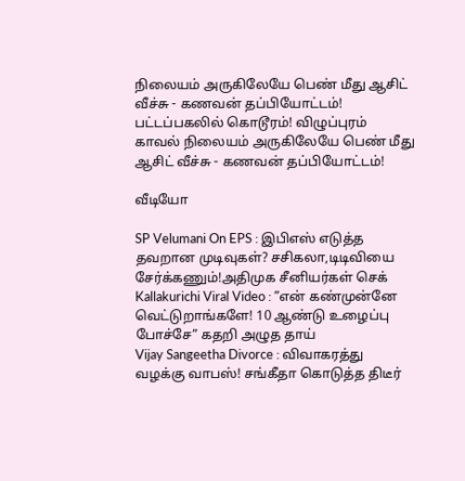நிலையம் அருகிலேயே பெண் மீது ஆசிட் வீச்சு - கணவன் தப்பியோட்டம்!
பட்டப்பகலில் கொடூரம்! விழுப்புரம் காவல் நிலையம் அருகிலேயே பெண் மீது ஆசிட் வீச்சு - கணவன் தப்பியோட்டம்!

வீடியோ

SP Velumani On EPS : இபிஎஸ் எடுத்த தவறான முடிவுகள்? சசிகலா,டிடிவியை சேர்க்கணும்!அதிமுக சீனியர்கள் செக்
Kallakurichi Viral Video : ”என் கண்முன்னே வெட்டுறாங்களே! 10 ஆண்டு உழைப்பு போச்சே” கதறி அழுத தாய்
Vijay Sangeetha Divorce : விவாகரத்து வழக்கு வாபஸ்! சங்கீதா கொடுத்த திடீர்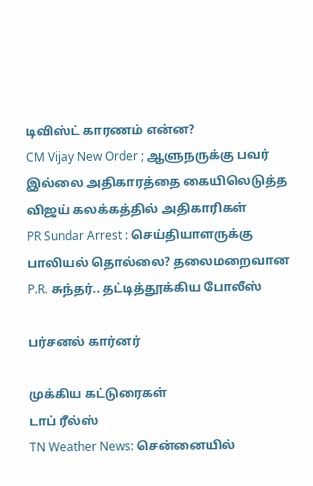டிவிஸ்ட் காரணம் என்ன?
CM Vijay New Order ; ஆளுநருக்கு பவர் இல்லை அதிகாரத்தை கையிலெடுத்த விஜய் கலக்கத்தில் அதிகாரிகள்
PR Sundar Arrest : செய்தியாளருக்கு பாலியல் தொல்லை? தலைமறைவான P.R. சுந்தர்.. தட்டித்தூக்கிய போலீஸ்

பர்சனல் கார்னர்

முக்கிய கட்டுரைகள்
டாப் ரீல்ஸ்
TN Weather News: சென்னையில்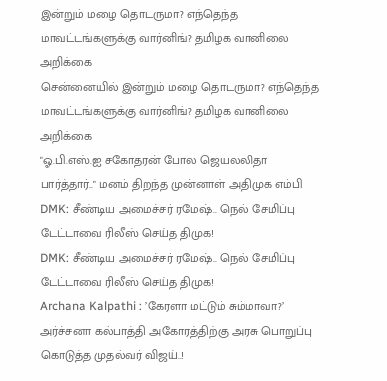இன்றும் மழை தொடருமா? எந்தெந்த மாவட்டங்களுக்கு வார்னிங்? தமிழக வானிலை அறிக்கை
சென்னையில் இன்றும் மழை தொடருமா? எந்தெந்த மாவட்டங்களுக்கு வார்னிங்? தமிழக வானிலை அறிக்கை
"ஓ.பி.எஸ்.ஐ சகோதரன் போல ஜெயலலிதா பார்த்தார்.." மனம் திறந்த முன்னாள் அதிமுக எம்பி
DMK: சீண்டிய அமைச்சர் ரமேஷ்.. நெல் சேமிப்பு டேட்டாவை ரிலீஸ் செய்த திமுக!
DMK: சீண்டிய அமைச்சர் ரமேஷ்.. நெல் சேமிப்பு டேட்டாவை ரிலீஸ் செய்த திமுக!
Archana Kalpathi : ’கேரளா மட்டும் சும்மாவா?’ அர்ச்சனா கல்பாத்தி அகோரத்திற்கு அரசு பொறுப்பு கொடுத்த முதல்வர் விஜய்..!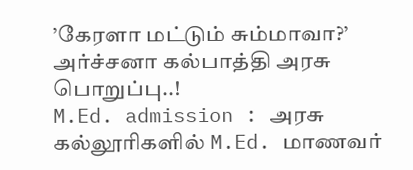’கேரளா மட்டும் சும்மாவா?’ அர்ச்சனா கல்பாத்தி அரசு பொறுப்பு..!
M.Ed. admission : அரசு கல்லூரிகளில் M.Ed. மாணவர்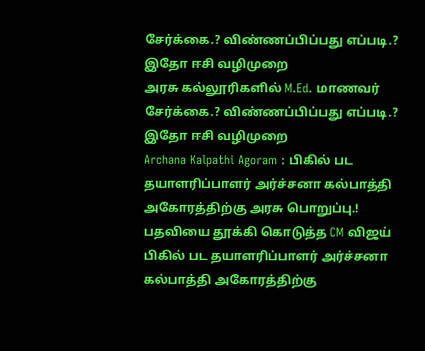சேர்க்கை.? விண்ணப்பிப்பது எப்படி.? இதோ ஈசி வழிமுறை
அரசு கல்லூரிகளில் M.Ed. மாணவர் சேர்க்கை.? விண்ணப்பிப்பது எப்படி.? இதோ ஈசி வழிமுறை
Archana Kalpathi Agoram : பிகில் பட தயாளரிப்பாளர் அர்ச்சனா கல்பாத்தி அகோரத்திற்கு அரசு பொறுப்பு.! பதவியை தூக்கி கொடுத்த CM விஜய்
பிகில் பட தயாளரிப்பாளர் அர்ச்சனா கல்பாத்தி அகோரத்திற்கு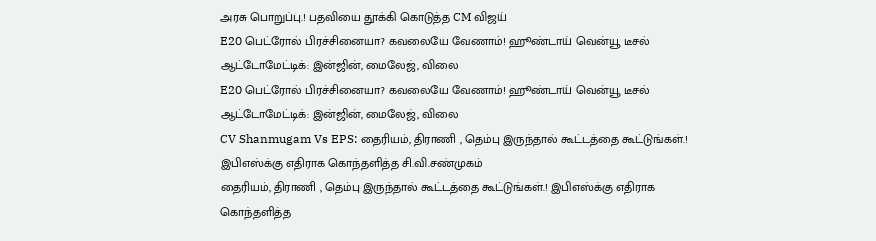அரசு பொறுப்பு.! பதவியை தூக்கி கொடுத்த CM விஜய்
E20 பெட்ரோல் பிரச்சினையா? கவலையே வேணாம்! ஹூண்டாய் வென்யூ டீசல் ஆட்டோமேட்டிக்: இன்ஜின், மைலேஜ், விலை
E20 பெட்ரோல் பிரச்சினையா? கவலையே வேணாம்! ஹூண்டாய் வென்யூ டீசல் ஆட்டோமேட்டிக்: இன்ஜின், மைலேஜ், விலை
CV Shanmugam Vs EPS: தைரியம், திராணி , தெம்பு இருந்தால் கூட்டத்தை கூட்டுங்கள்.! இபிஎஸ்க்கு எதிராக கொந்தளித்த சி.வி.சண்முகம்
தைரியம், திராணி , தெம்பு இருந்தால் கூட்டத்தை கூட்டுங்கள்.! இபிஎஸ்க்கு எதிராக கொந்தளித்த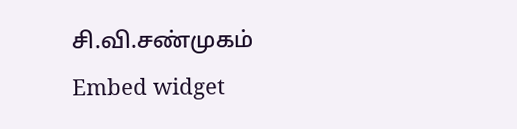சி.வி.சண்முகம்
Embed widget